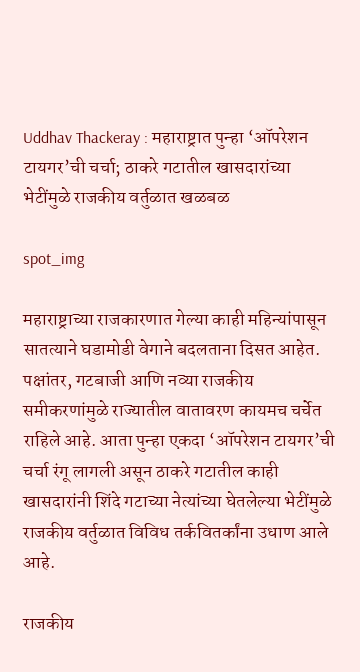Uddhav Thackeray : महाराष्ट्रात पुन्हा ‘ऑपरेशन टायगर’ची चर्चा; ठाकरे गटातील खासदारांच्या भेटींमुळे राजकीय वर्तुळात खळबळ

spot_img

महाराष्ट्राच्या राजकारणात गेल्या काही महिन्यांपासून सातत्याने घडामोडी वेगाने बदलताना दिसत आहेत. पक्षांतर, गटबाजी आणि नव्या राजकीय समीकरणांमुळे राज्यातील वातावरण कायमच चर्चेत राहिले आहे. आता पुन्हा एकदा ‘ऑपरेशन टायगर’ची चर्चा रंगू लागली असून ठाकरे गटातील काही खासदारांनी शिंदे गटाच्या नेत्यांच्या घेतलेल्या भेटींमुळे राजकीय वर्तुळात विविध तर्कवितर्कांना उधाण आले आहे.

राजकीय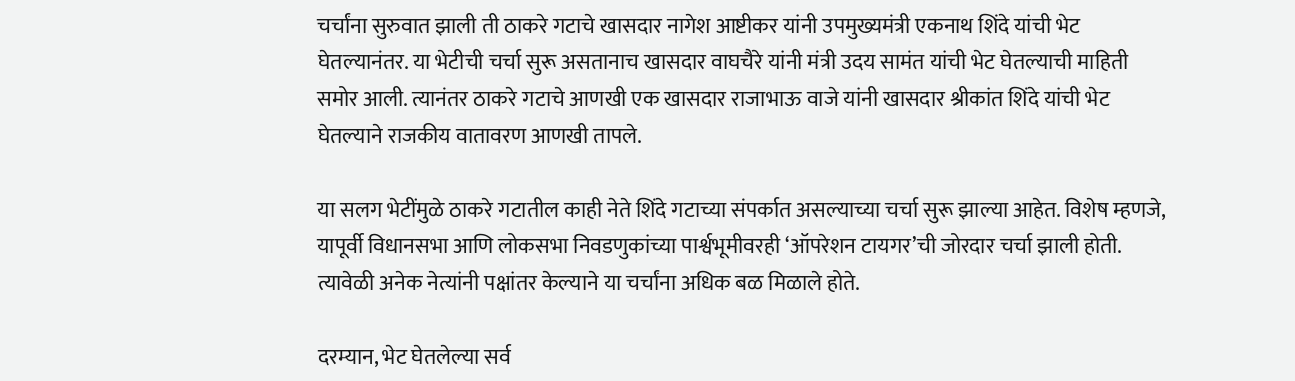चर्चांना सुरुवात झाली ती ठाकरे गटाचे खासदार नागेश आष्टीकर यांनी उपमुख्यमंत्री एकनाथ शिंदे यांची भेट घेतल्यानंतर. या भेटीची चर्चा सुरू असतानाच खासदार वाघचैरे यांनी मंत्री उदय सामंत यांची भेट घेतल्याची माहिती समोर आली. त्यानंतर ठाकरे गटाचे आणखी एक खासदार राजाभाऊ वाजे यांनी खासदार श्रीकांत शिंदे यांची भेट घेतल्याने राजकीय वातावरण आणखी तापले.

या सलग भेटींमुळे ठाकरे गटातील काही नेते शिंदे गटाच्या संपर्कात असल्याच्या चर्चा सुरू झाल्या आहेत. विशेष म्हणजे, यापूर्वी विधानसभा आणि लोकसभा निवडणुकांच्या पार्श्वभूमीवरही ‘ऑपरेशन टायगर’ची जोरदार चर्चा झाली होती. त्यावेळी अनेक नेत्यांनी पक्षांतर केल्याने या चर्चांना अधिक बळ मिळाले होते.

दरम्यान, भेट घेतलेल्या सर्व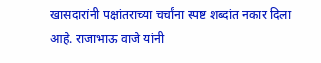खासदारांनी पक्षांतराच्या चर्चांना स्पष्ट शब्दांत नकार दिला आहे. राजाभाऊ वाजे यांनी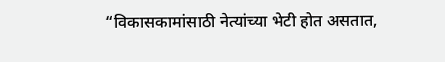“विकासकामांसाठी नेत्यांच्या भेटी होत असतात,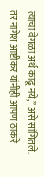त्याचा वेगळा अर्थ काढू नये,” असे सांगितले. तर नागेश आष्टीकर यांनीही आपण ठाकरे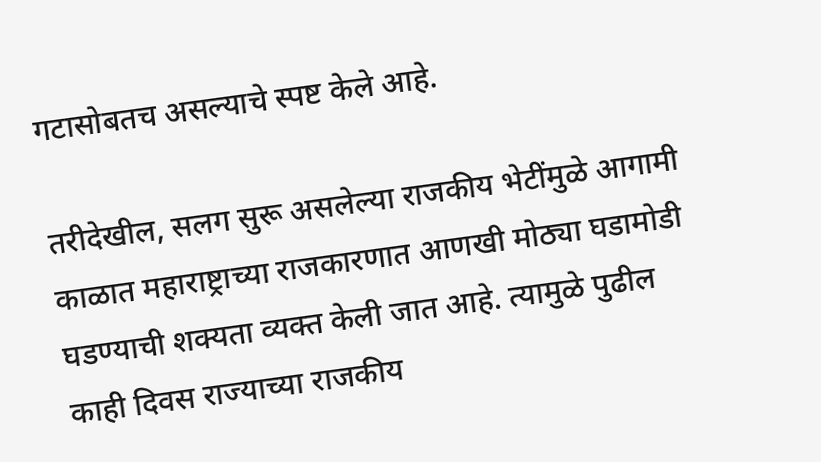गटासोबतच असल्याचे स्पष्ट केले आहे.

तरीदेखील, सलग सुरू असलेल्या राजकीय भेटींमुळे आगामी काळात महाराष्ट्राच्या राजकारणात आणखी मोठ्या घडामोडी घडण्याची शक्यता व्यक्त केली जात आहे. त्यामुळे पुढील काही दिवस राज्याच्या राजकीय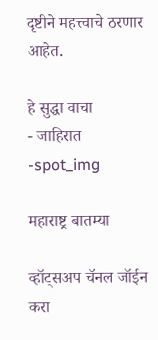दृष्टीने महत्त्वाचे ठरणार आहेत.

हे सुद्धा वाचा
- जाहिरात -spot_img

महाराष्ट्र बातम्या

व्हॉट्सअप चॅनल जॉईन करा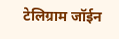टेलिग्राम जॉईन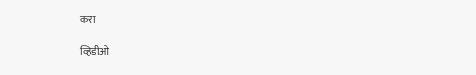करा

व्हिडीओ